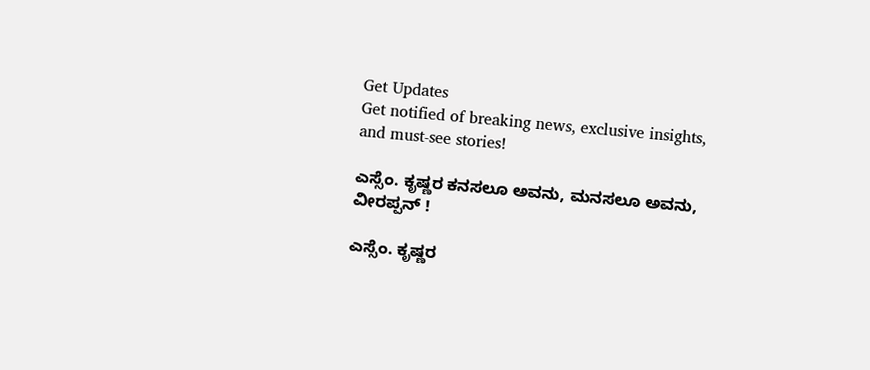Get Updates
Get notified of breaking news, exclusive insights, and must-see stories!

ಎಸ್ಸೆಂ. ಕೃಷ್ಣರ ಕನಸಲೂ ಅವನು, ಮನಸಲೂ ಅವನು, ವೀರಪ್ಪನ್‌ !

ಎಸ್ಸೆಂ. ಕೃಷ್ಣರ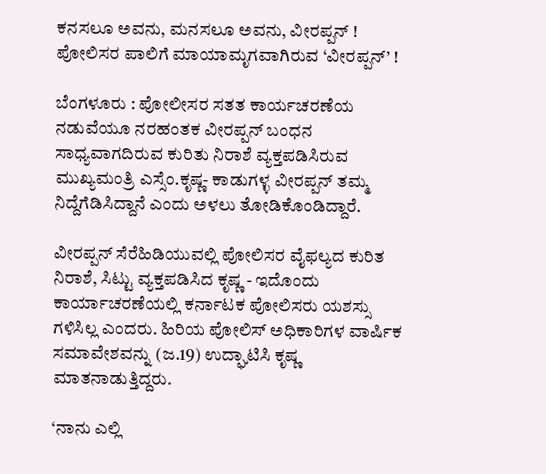ಕನಸಲೂ ಅವನು, ಮನಸಲೂ ಅವನು, ವೀರಪ್ಪನ್‌ !
ಪೋಲಿಸರ ಪಾಲಿಗೆ ಮಾಯಾಮೃಗವಾಗಿರುವ ‘ವೀರಪ್ಪನ್‌’ !

ಬೆಂಗಳೂರು : ಪೋಲೀಸರ ಸತತ ಕಾರ್ಯಚರಣೆಯ ನಡುವೆಯೂ ನರಹಂತಕ ವೀರಪ್ಪನ್‌ ಬಂಧನ ಸಾಧ್ಯವಾಗದಿರುವ ಕುರಿತು ನಿರಾಶೆ ವ್ಯಕ್ತಪಡಿಸಿರುವ ಮುಖ್ಯಮಂತ್ರಿ ಎಸ್ಸೆಂ.ಕೃಷ್ಣ- ಕಾಡುಗಳ್ಳ ವೀರಪ್ಪನ್‌ ತಮ್ಮ ನಿದ್ದೆಗೆಡಿಸಿದ್ದಾನೆ ಎಂದು ಅಳಲು ತೋಡಿಕೊಂಡಿದ್ದಾರೆ.

ವೀರಪ್ಪನ್‌ ಸೆರೆಹಿಡಿಯುವಲ್ಲಿ ಪೋಲಿಸರ ವೈಫಲ್ಯದ ಕುರಿತ ನಿರಾಶೆ, ಸಿಟ್ಟು ವ್ಯಕ್ತಪಡಿಸಿದ ಕೃಷ್ಣ - ಇದೊಂದು ಕಾರ್ಯಾಚರಣೆಯಲ್ಲಿ ಕರ್ನಾಟಕ ಪೋಲಿಸರು ಯಶಸ್ಸು ಗಳಿಸಿಲ್ಲ ಎಂದರು. ಹಿರಿಯ ಪೋಲಿಸ್‌ ಅಧಿಕಾರಿಗಳ ವಾರ್ಷಿಕ ಸಮಾವೇಶವನ್ನು (ಜ.19) ಉದ್ಘಾಟಿಸಿ ಕೃಷ್ಣ ಮಾತನಾಡುತ್ತಿದ್ದರು.

‘ನಾನು ಎಲ್ಲಿ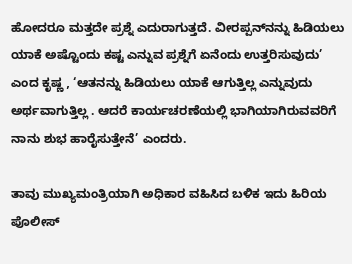ಹೋದರೂ ಮತ್ತದೇ ಪ್ರಶ್ನೆ ಎದುರಾಗುತ್ತದೆ. ವೀರಪ್ಪನ್‌ನನ್ನು ಹಿಡಿಯಲು ಯಾಕೆ ಅಷ್ಟೊಂದು ಕಷ್ಟ ಎನ್ನುವ ಪ್ರಶ್ನೆಗೆ ಏನೆಂದು ಉತ್ತರಿಸುವುದು’ ಎಂದ ಕೃಷ್ಣ , ‘ಆತನನ್ನು ಹಿಡಿಯಲು ಯಾಕೆ ಆಗುತ್ತಿಲ್ಲ ಎನ್ನುವುದು ಅರ್ಥವಾಗುತ್ತಿಲ್ಲ . ಆದರೆ ಕಾರ್ಯಚರಣೆಯಲ್ಲಿ ಭಾಗಿಯಾಗಿರುವವರಿಗೆ ನಾನು ಶುಭ ಹಾರೈಸುತ್ತೇನೆ’ ಎಂದರು.

ತಾವು ಮುಖ್ಯಮಂತ್ರಿಯಾಗಿ ಅಧಿಕಾರ ವಹಿಸಿದ ಬಳಿಕ ಇದು ಹಿರಿಯ ಪೊಲೀಸ್‌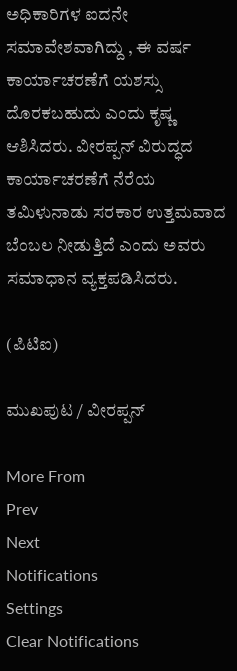ಅಧಿಕಾರಿಗಳ ಐದನೇ ಸಮಾವೇಶವಾಗಿದ್ದು , ಈ ವರ್ಷ ಕಾರ್ಯಾಚರಣೆಗೆ ಯಶಸ್ಸು ದೊರಕಬಹುದು ಎಂದು ಕೃಷ್ಣ ಆಶಿಸಿದರು. ವೀರಪ್ಪನ್‌ ವಿರುದ್ಧದ ಕಾರ್ಯಾಚರಣೆಗೆ ನೆರೆಯ ತಮಿಳುನಾಡು ಸರಕಾರ ಉತ್ತಮವಾದ ಬೆಂಬಲ ನೀಡುತ್ತಿದೆ ಎಂದು ಅವರು ಸಮಾಧಾನ ವ್ಯಕ್ತಪಡಿಸಿದರು.

(ಪಿಟಿಐ)

ಮುಖಪುಟ / ವೀರಪ್ಪನ್‌

More From
Prev
Next
Notifications
Settings
Clear Notifications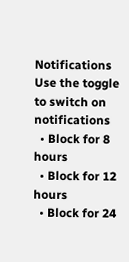Notifications
Use the toggle to switch on notifications
  • Block for 8 hours
  • Block for 12 hours
  • Block for 24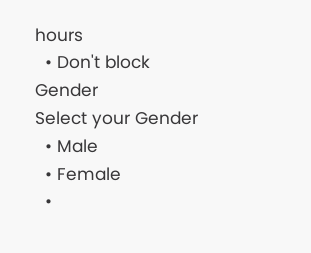hours
  • Don't block
Gender
Select your Gender
  • Male
  • Female
  •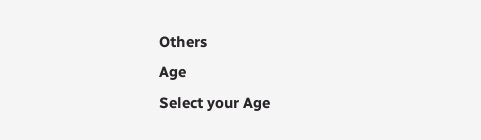Others
Age
Select your Age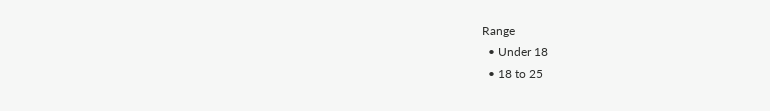Range
  • Under 18
  • 18 to 25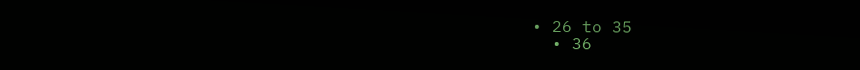• 26 to 35
  • 36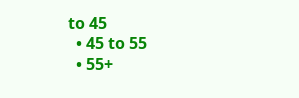to 45
  • 45 to 55
  • 55+